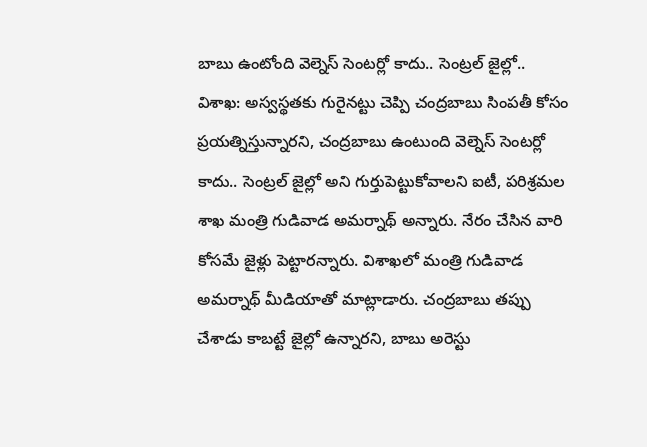బాబు ఉంటోంది వెల్నెస్ సెంటర్లో కాదు.. సెంట్రల్ జైల్లో..
విశాఖ: అస్వస్థతకు గురైనట్టు చెప్పి చంద్రబాబు సింపతీ కోసం ప్రయత్నిస్తున్నారని, చంద్రబాబు ఉంటుంది వెల్నెస్ సెంటర్లో కాదు.. సెంట్రల్ జైల్లో అని గుర్తుపెట్టుకోవాలని ఐటీ, పరిశ్రమల శాఖ మంత్రి గుడివాడ అమర్నాథ్ అన్నారు. నేరం చేసిన వారి కోసమే జైళ్లు పెట్టారన్నారు. విశాఖలో మంత్రి గుడివాడ అమర్నాథ్ మీడియాతో మాట్లాడారు. చంద్రబాబు తప్పు చేశాడు కాబట్టే జైల్లో ఉన్నారని, బాబు అరెస్టు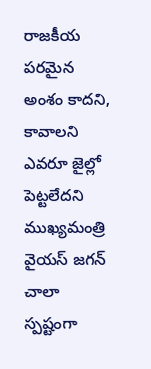రాజకీయ పరమైన అంశం కాదని, కావాలని ఎవరూ జైల్లో పెట్టలేదని ముఖ్యమంత్రి వైయస్ జగన్ చాలా స్పష్టంగా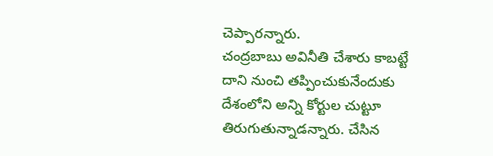చెప్పారన్నారు.
చంద్రబాబు అవినీతి చేశారు కాబట్టే దాని నుంచి తప్పించుకునేందుకు దేశంలోని అన్ని కోర్టుల చుట్టూ తిరుగుతున్నాడన్నారు. చేసిన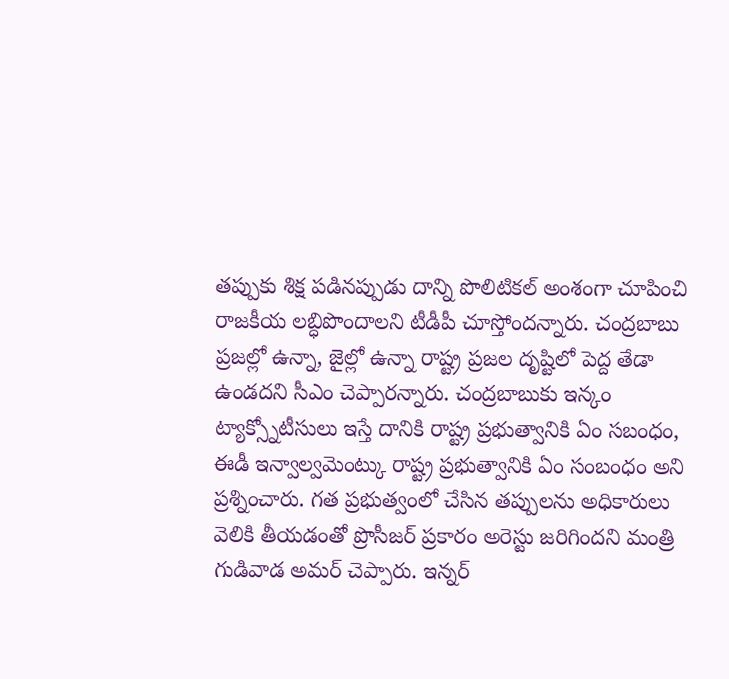తప్పుకు శిక్ష పడినప్పుడు దాన్ని పొలిటికల్ అంశంగా చూపించి రాజకీయ లబ్ధిపొందాలని టీడీపీ చూస్తోందన్నారు. చంద్రబాబు ప్రజల్లో ఉన్నా, జైల్లో ఉన్నా రాష్ట్ర ప్రజల దృష్టిలో పెద్ద తేడా ఉండదని సీఎం చెప్పారన్నారు. చంద్రబాబుకు ఇన్కం ట్యాక్స్నోటీసులు ఇస్తే దానికి రాష్ట్ర ప్రభుత్వానికి ఏం సబంధం, ఈడీ ఇన్వాల్వమెంట్కు రాష్ట్ర ప్రభుత్వానికి ఏం సంబంధం అని ప్రశ్నించారు. గత ప్రభుత్వంలో చేసిన తప్పులను అధికారులు వెలికి తీయడంతో ప్రొసీజర్ ప్రకారం అరెస్టు జరిగిందని మంత్రి గుడివాడ అమర్ చెప్పారు. ఇన్నర్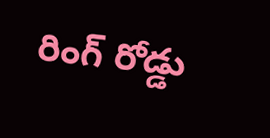రింగ్ రోడ్డు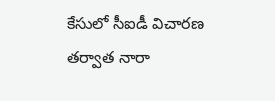కేసులో సీఐడీ విచారణ తర్వాత నారా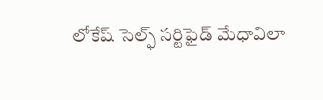లోకేష్ సెల్ఫ్ సర్టిఫైడ్ మేధావిలా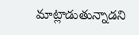మాట్లాడుతున్నాడని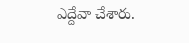ఎద్దేవా చేశారు.